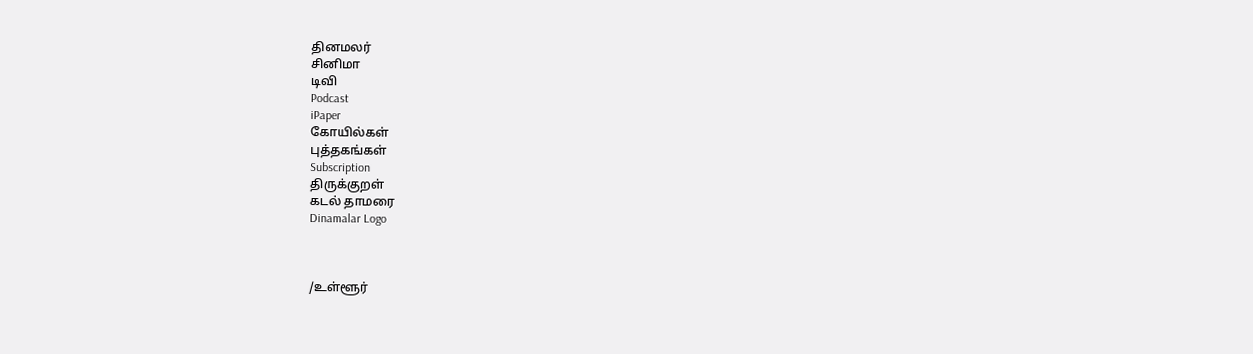தினமலர்
சினிமா
டிவி
Podcast
iPaper
கோயில்கள்
புத்தகங்கள்
Subscription
திருக்குறள்
கடல் தாமரை
Dinamalar Logo



/உள்ளூர்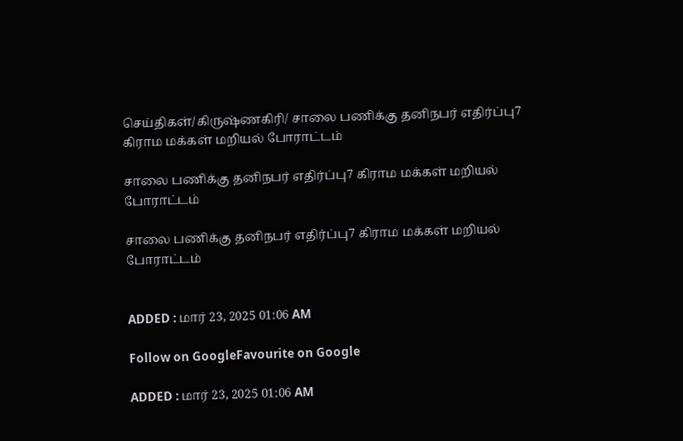செய்திகள்/கிருஷ்ணகிரி/ சாலை பணிக்கு தனிநபர் எதிர்ப்பு7 கிராம மக்கள் மறியல் போராட்டம்

சாலை பணிக்கு தனிநபர் எதிர்ப்பு7 கிராம மக்கள் மறியல் போராட்டம்

சாலை பணிக்கு தனிநபர் எதிர்ப்பு7 கிராம மக்கள் மறியல் போராட்டம்


ADDED : மார் 23, 2025 01:06 AM

Follow on GoogleFavourite on Google

ADDED : மார் 23, 2025 01:06 AM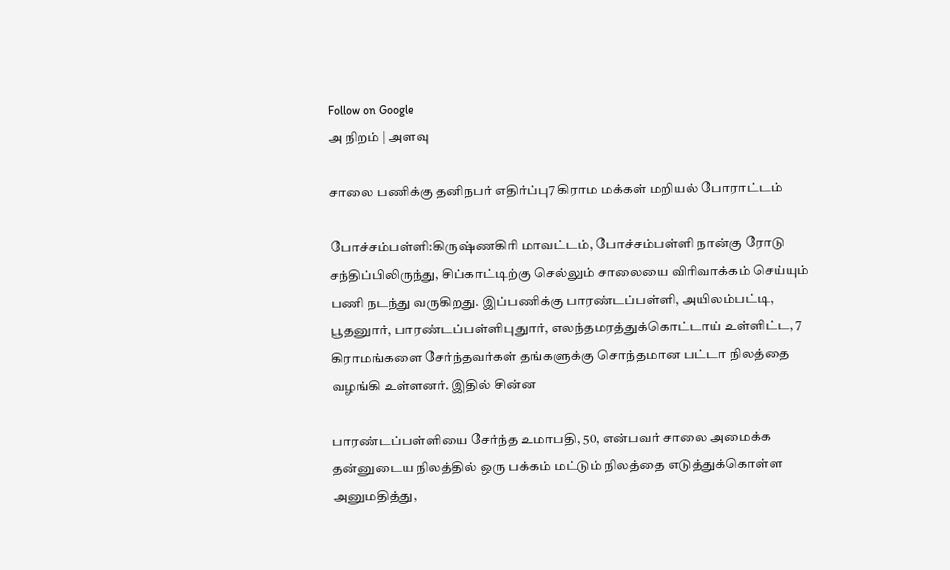Follow on Google
அ நிறம் | அளவு

சாலை பணிக்கு தனிநபர் எதிர்ப்பு7 கிராம மக்கள் மறியல் போராட்டம்

போச்சம்பள்ளி:கிருஷ்ணகிரி மாவட்டம், போச்சம்பள்ளி நான்கு ரோடு சந்திப்பிலிருந்து, சிப்காட்டிற்கு செல்லும் சாலையை விரிவாக்கம் செய்யும் பணி நடந்து வருகிறது. இப்பணிக்கு பாரண்டப்பள்ளி, அயிலம்பட்டி, பூதனுார், பாரண்டப்பள்ளிபுதுார், எலந்தமரத்துக்கொட்டாய் உள்ளிட்ட, 7 கிராமங்களை சேர்ந்தவர்கள் தங்களுக்கு சொந்தமான பட்டா நிலத்தை வழங்கி உள்ளனர். இதில் சின்ன

பாரண்டப்பள்ளியை சேர்ந்த உமாபதி, 50, என்பவர் சாலை அமைக்க தன்னுடைய நிலத்தில் ஒரு பக்கம் மட்டும் நிலத்தை எடுத்துக்கொள்ள அனுமதித்து,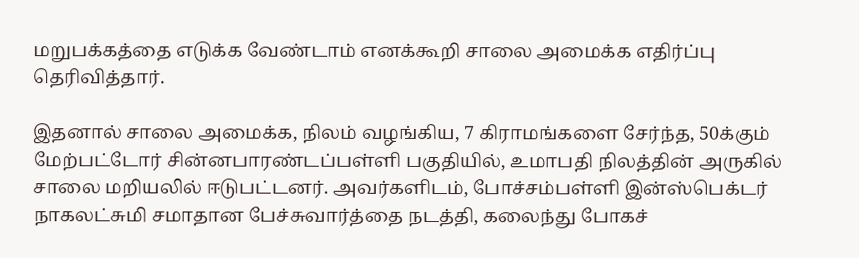மறுபக்கத்தை எடுக்க வேண்டாம் எனக்கூறி சாலை அமைக்க எதிர்ப்பு தெரிவித்தார்.

இதனால் சாலை அமைக்க, நிலம் வழங்கிய, 7 கிராமங்களை சேர்ந்த, 50க்கும் மேற்பட்டோர் சின்னபாரண்டப்பள்ளி பகுதியில், உமாபதி நிலத்தின் அருகில் சாலை மறியலில் ஈடுபட்டனர். அவர்களிடம், போச்சம்பள்ளி இன்ஸ்பெக்டர் நாகலட்சுமி சமாதான பேச்சுவார்த்தை நடத்தி, கலைந்து போகச்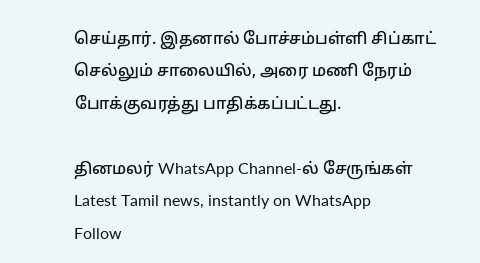செய்தார். இதனால் போச்சம்பள்ளி சிப்காட் செல்லும் சாலையில், அரை மணி நேரம் போக்குவரத்து பாதிக்கப்பட்டது.

தினமலர் WhatsApp Channel-ல் சேருங்கள்
Latest Tamil news, instantly on WhatsApp
Follow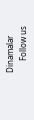Dinamalar
      Follow us